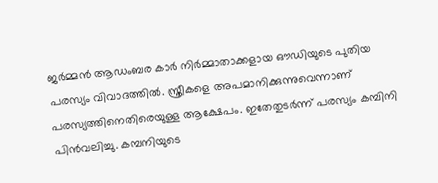ജര്‍മ്മന്‍ ആഡംബര കാര്‍ നിര്‍മ്മാതാക്കളായ ഔഡിയുടെ പുതിയ പരസ‍്യം വിവാദത്തില്‍. സ്ത്രീകളെ അപമാനിക്കുന്നുവെന്നാണ് പരസ്യത്തിനെതിരെയുള്ള ആക്ഷേപം. ഇതേതുടര്‍ന്ന് പരസ്യം കമ്പിനി പിന്‍വലിച്ചു. കമ്പനിയുടെ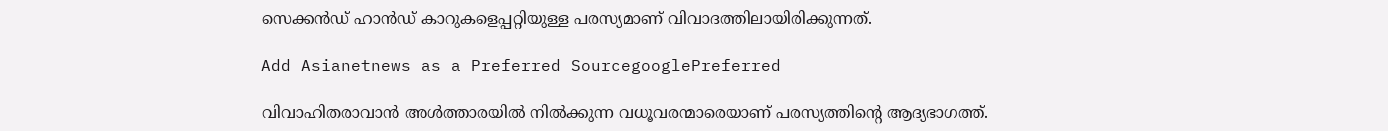സെക്കന്‍ഡ് ഹാന്‍ഡ് കാറുകളെപ്പറ്റിയുള്ള പരസ്യമാണ് വിവാദത്തിലായിരിക്കുന്നത്.

Add Asianetnews as a Preferred SourcegooglePreferred

വിവാഹിതരാവാന്‍ അള്‍ത്താരയില്‍ നില്‍ക്കുന്ന വധൂവരന്മാരെയാണ് പരസ്യത്തിന്‍റെ ആദ്യഭാഗത്ത്.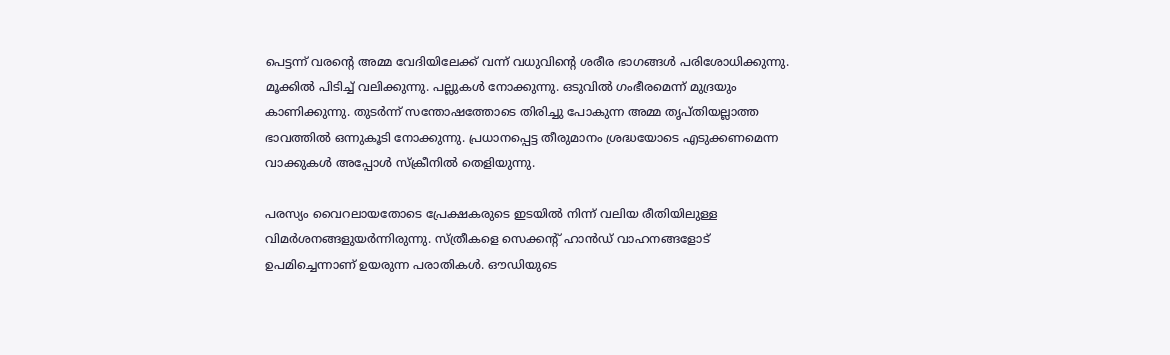പെട്ടന്ന് വരന്‍റെ അമ്മ വേദിയിലേക്ക് വന്ന് വധുവിന്‍റെ ശരീര ഭാഗങ്ങള്‍ പരിശോധിക്കുന്നു. മൂക്കില്‍ പിടിച്ച് വലിക്കുന്നു. പല്ലുകള്‍ നോക്കുന്നു. ഒടുവില്‍ ഗംഭീരമെന്ന് മുദ്രയും കാണിക്കുന്നു. തുടര്‍ന്ന് സന്തോഷത്തോടെ തിരിച്ചു പോകുന്ന അമ്മ തൃപ്തിയല്ലാത്ത ഭാവത്തില്‍ ഒന്നുകൂടി നോക്കുന്നു. പ്രധാനപ്പെട്ട തീരുമാനം ശ്രദ്ധയോടെ എടുക്കണമെന്ന വാക്കുകള്‍ അപ്പോള്‍ സ്ക്രീനില്‍ തെളിയുന്നു.

പരസ‍്യം വൈറലായതോടെ പ്രേക്ഷകരുടെ ഇടയില്‍ നിന്ന് വലിയ രീതിയിലുള്ള വിമര്‍ശനങ്ങളുയര്‍ന്നിരുന്നു. സ്ത്രീകളെ സെക്കന്‍റ് ഹാന്‍ഡ് വാഹനങ്ങളോട് ഉപമിച്ചെന്നാണ് ഉയരുന്ന പരാതികള്‍. ഔഡിയുടെ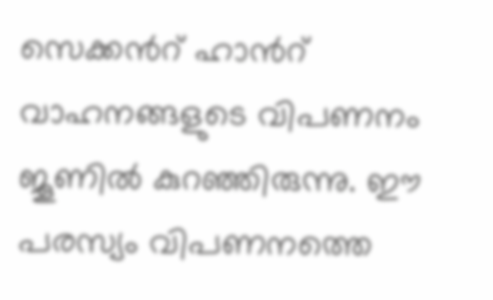സെക്കന്‍റ് ഹാന്‍റ് വാഹനങ്ങളുടെ വിപണനം ജൂണില്‍ കുറഞ്ഞിരുന്നു. ഈ പരസ്യം വിപണനത്തെ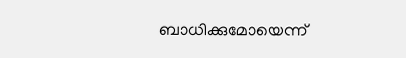ബാധിക്കുമോയെന്ന്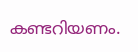കണ്ടറിയണം.